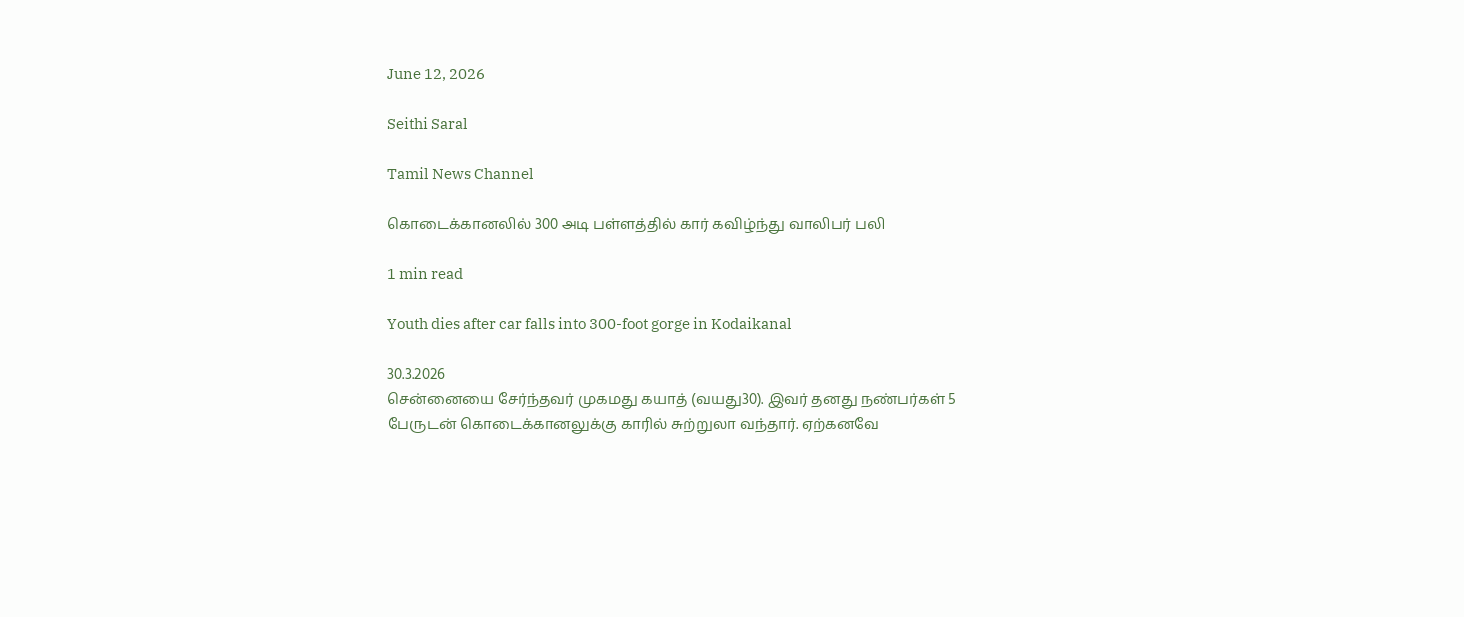June 12, 2026

Seithi Saral

Tamil News Channel

கொடைக்கானலில் 300 அடி பள்ளத்தில் கார் கவிழ்ந்து வாலிபர் பலி

1 min read

Youth dies after car falls into 300-foot gorge in Kodaikanal

30.3.2026
சென்னையை சேர்ந்தவர் முகமது கயாத் (வயது30). இவர் தனது நண்பர்கள் 5 பேருடன் கொடைக்கானலுக்கு காரில் சுற்றுலா வந்தார். ஏற்கனவே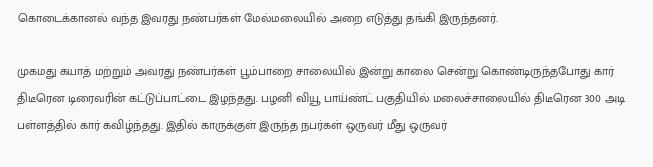கொடைக்கானல் வந்த இவரது நண்பர்கள் மேல்மலையில் அறை எடுத்து தங்கி இருந்தனர்.

முகமது கயாத் மற்றும் அவரது நண்பர்கள் பூம்பாறை சாலையில் இன்று காலை சென்று கொண்டிருந்தபோது கார் திடீரென டிரைவரின் கட்டுப்பாட்டை இழந்தது. பழனி வியூ பாய்ண்ட் பகுதியில் மலைச்சாலையில் திடீரென 300 அடி பள்ளத்தில் கார் கவிழ்ந்தது. இதில் காருக்குள் இருந்த நபர்கள் ஒருவர் மீது ஒருவர்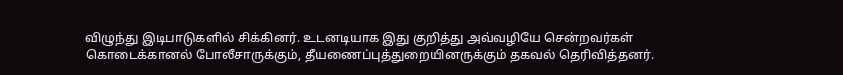விழுந்து இடிபாடுகளில் சிக்கினர். உடனடியாக இது குறித்து அவ்வழியே சென்றவர்கள் கொடைக்கானல் போலீசாருக்கும், தீயணைப்புத்துறையினருக்கும் தகவல் தெரிவித்தனர்.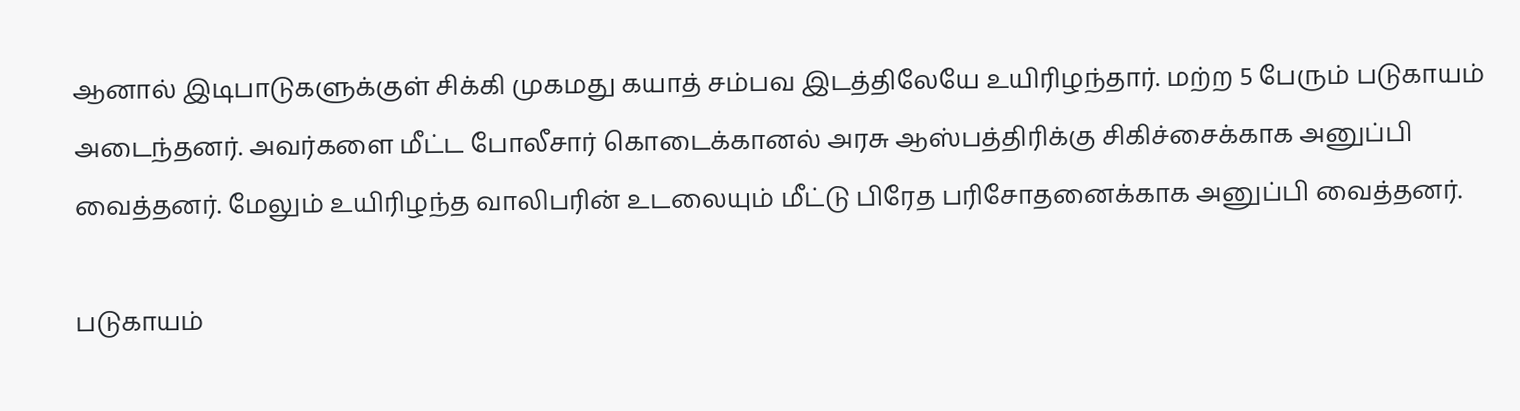ஆனால் இடிபாடுகளுக்குள் சிக்கி முகமது கயாத் சம்பவ இடத்திலேயே உயிரிழந்தார். மற்ற 5 பேரும் படுகாயம் அடைந்தனர். அவர்களை மீட்ட போலீசார் கொடைக்கானல் அரசு ஆஸ்பத்திரிக்கு சிகிச்சைக்காக அனுப்பி வைத்தனர். மேலும் உயிரிழந்த வாலிபரின் உடலையும் மீட்டு பிரேத பரிசோதனைக்காக அனுப்பி வைத்தனர்.

படுகாயம்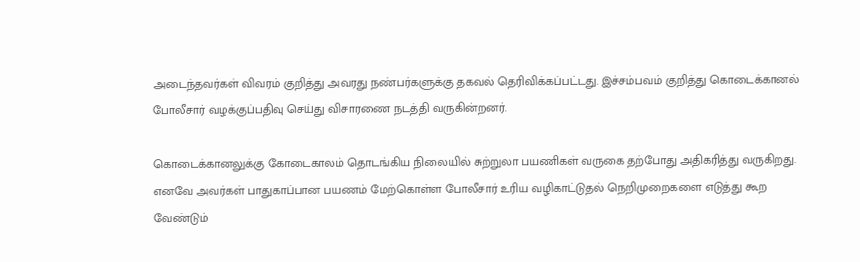அடைந்தவர்கள் விவரம் குறித்து அவரது நண்பர்களுக்கு தகவல் தெரிவிக்கப்பட்டது. இச்சம்பவம் குறித்து கொடைக்கானல் போலீசார் வழக்குப்பதிவு செய்து விசாரணை நடத்தி வருகின்றனர்.

கொடைக்கானலுக்கு கோடைகாலம் தொடங்கிய நிலையில் சுற்றுலா பயணிகள் வருகை தற்போது அதிகரித்து வருகிறது. எனவே அவர்கள் பாதுகாப்பான பயணம் மேற்கொள்ள போலீசார் உரிய வழிகாட்டுதல் நெறிமுறைகளை எடுத்து கூற வேண்டும்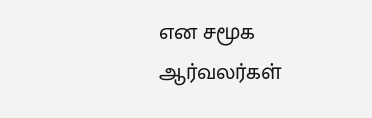என சமூக ஆர்வலர்கள்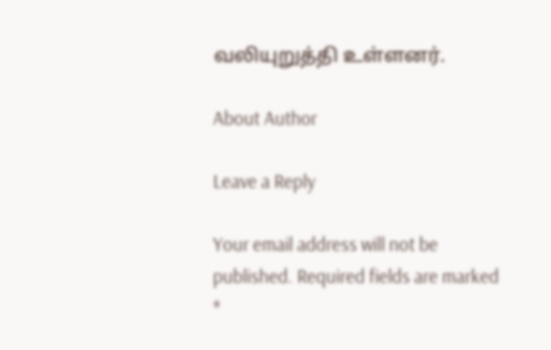வலியுறுத்தி உள்ளனர்.

About Author

Leave a Reply

Your email address will not be published. Required fields are marked *